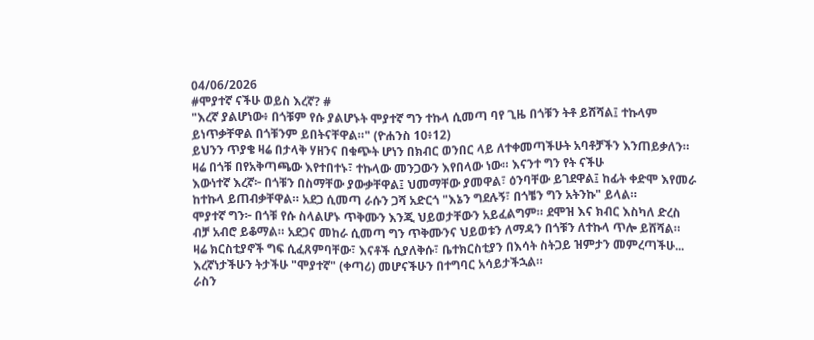04/06/2026
#ሞያተኛ ናችሁ ወይስ እረኛ? #
"እረኛ ያልሆነው፥ በጎቹም የሱ ያልሆኑት ሞያተኛ ግን ተኩላ ሲመጣ ባየ ጊዜ በጎቹን ትቶ ይሸሻል፤ ተኩላም ይነጥቃቸዋል በጎቹንም ይበትናቸዋል።" (ዮሐንስ 10፥12)
ይህንን ጥያቄ ዛሬ በታላቅ ሃዘንና በቁጭት ሆነን በክብር ወንበር ላይ ለተቀመጣችሁት አባቶቻችን እንጠይቃለን። ዛሬ በጎቹ በየአቅጣጫው እየተበተኑ፣ ተኩላው መንጋውን እየበላው ነው። እናንተ ግን የት ናችሁ
እውነተኛ እረኛ፦ በጎቹን በስማቸው ያውቃቸዋል፤ ህመማቸው ያመዋል፣ ዕንባቸው ይገደዋል፤ ከፊት ቀድሞ እየመራ ከተኩላ ይጠብቃቸዋል። አደጋ ሲመጣ ራሱን ጋሻ አድርጎ "እኔን ግደሉኝ፣ በጎቼን ግን አትንኩ" ይላል።
ሞያተኛ ግን፦ በጎቹ የሱ ስላልሆኑ ጥቅሙን እንጂ ህይወታቸውን አይፈልግም። ደሞዝ እና ክብር እስካለ ድረስ ብቻ አብሮ ይቆማል። አደጋና መከራ ሲመጣ ግን ጥቅሙንና ህይወቱን ለማዳን በጎቹን ለተኩላ ጥሎ ይሸሻል።
ዛሬ ክርስቲያኖች ግፍ ሲፈጸምባቸው፣ እናቶች ሲያለቅሱ፣ ቤተክርስቲያን በእሳት ስትጋይ ዝምታን መምረጣችሁ... እረኛነታችሁን ትታችሁ "ሞያተኛ" (ቀጣሪ) መሆናችሁን በተግባር አሳይታችኋል።
ራስን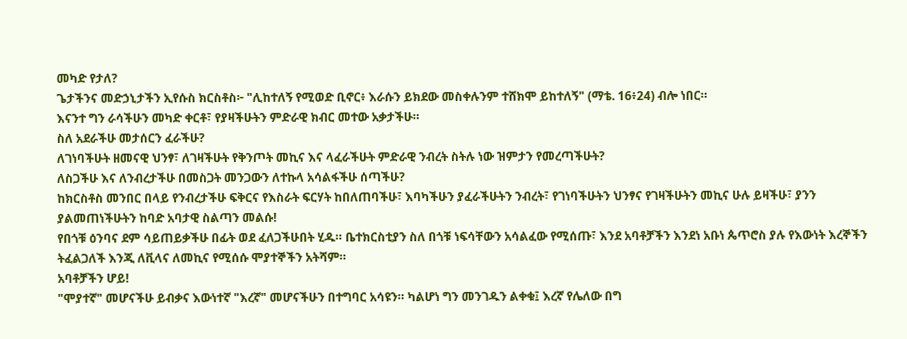መካድ የታለ?
ጌታችንና መድኃኒታችን ኢየሱስ ክርስቶስ፦ "ሊከተለኝ የሚወድ ቢኖር፥ እራሱን ይክደው መስቀሉንም ተሸክሞ ይከተለኝ" (ማቴ. 16፥24) ብሎ ነበር።
እናንተ ግን ራሳችሁን መካድ ቀርቶ፣ የያዛችሁትን ምድራዊ ክብር መተው አቃታችሁ።
ስለ አደራችሁ መታሰርን ፈራችሁ?
ለገነባችሁት ዘመናዊ ህንፃ፣ ለገዛችሁት የቅንጦት መኪና እና ላፈራችሁት ምድራዊ ንብረት ስትሉ ነው ዝምታን የመረጣችሁት?
ለስጋችሁ እና ለንብረታችሁ በመስጋት መንጋውን ለተኩላ አሳልፋችሁ ሰጣችሁ?
ከክርስቶስ መንበር በላይ የንብረታችሁ ፍቅርና የእስራት ፍርሃት ከበለጠባችሁ፣ እባካችሁን ያፈራችሁትን ንብረት፣ የገነባችሁትን ህንፃና የገዛችሁትን መኪና ሁሉ ይዛችሁ፣ ያንን ያልመጠነችሁትን ከባድ አባታዊ ስልጣን መልሱ!
የበጎቹ ዕንባና ደም ሳይጠይቃችሁ በፊት ወደ ፈለጋችሁበት ሂዱ። ቤተክርስቲያን ስለ በጎቹ ነፍሳቸውን አሳልፈው የሚሰጡ፣ እንደ አባቶቻችን እንደነ አቡነ ጴጥሮስ ያሉ የእውነት እረኞችን ትፈልጋለች እንጂ ለቪላና ለመኪና የሚሰሱ ሞያተኞችን አትሻም።
አባቶቻችን ሆይ!
"ሞያተኛ" መሆናችሁ ይብቃና እውነተኛ "እረኛ" መሆናችሁን በተግባር አሳዩን። ካልሆነ ግን መንገዱን ልቀቁ፤ እረኛ የሌለው በግ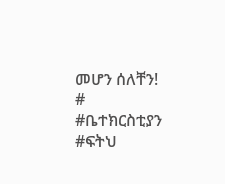መሆን ሰለቸን!
# #ቤተክርስቲያን #ፍትህ